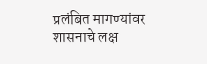प्रलंबित मागण्यांवर शासनाचे लक्ष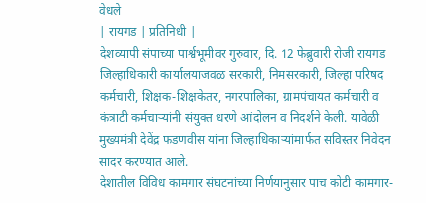वेधले
| रायगड | प्रतिनिधी |
देशव्यापी संपाच्या पार्श्वभूमीवर गुरुवार, दि. 12 फेब्रुवारी रोजी रायगड जिल्हाधिकारी कार्यालयाजवळ सरकारी, निमसरकारी, जिल्हा परिषद कर्मचारी, शिक्षक-शिक्षकेतर, नगरपालिका, ग्रामपंचायत कर्मचारी व कंत्राटी कर्मचाऱ्यांनी संयुक्त धरणे आंदोलन व निदर्शने केली. यावेळी मुख्यमंत्री देवेंद्र फडणवीस यांना जिल्हाधिकाऱ्यांमार्फत सविस्तर निवेदन सादर करण्यात आले.
देशातील विविध कामगार संघटनांच्या निर्णयानुसार पाच कोटी कामगार-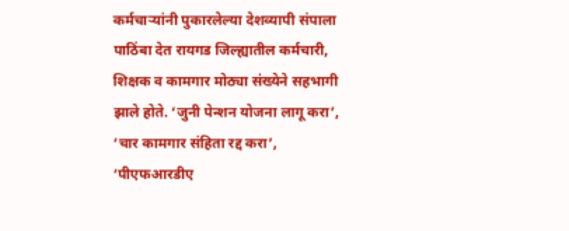कर्मचाऱ्यांनी पुकारलेल्या देशव्यापी संपाला पाठिंबा देत रायगड जिल्ह्यातील कर्मचारी, शिक्षक व कामगार मोठ्या संख्येने सहभागी झाले होते. ‘जुनी पेन्शन योजना लागू करा’, ‘चार कामगार संहिता रद्द करा’, ‘पीएफआरडीए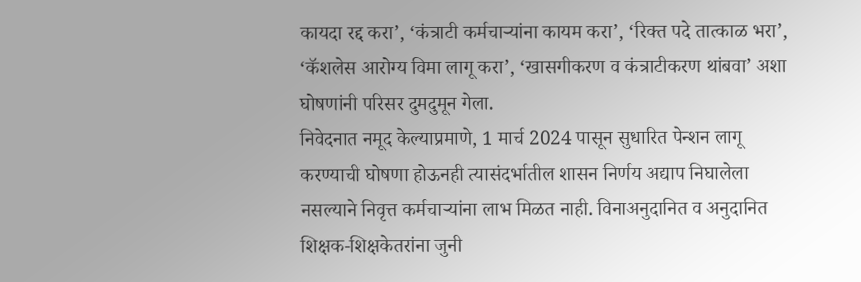कायदा रद्द करा’, ‘कंत्राटी कर्मचाऱ्यांना कायम करा’, ‘रिक्त पदे तात्काळ भरा’, ‘कॅशलेस आरोग्य विमा लागू करा’, ‘खासगीकरण व कंत्राटीकरण थांबवा’ अशा घोषणांनी परिसर दुमदुमून गेला.
निवेदनात नमूद केल्याप्रमाणे, 1 मार्च 2024 पासून सुधारित पेन्शन लागू करण्याची घोषणा होऊनही त्यासंदर्भातील शासन निर्णय अद्याप निघालेला नसल्याने निवृत्त कर्मचाऱ्यांना लाभ मिळत नाही. विनाअनुदानित व अनुदानित शिक्षक-शिक्षकेतरांना जुनी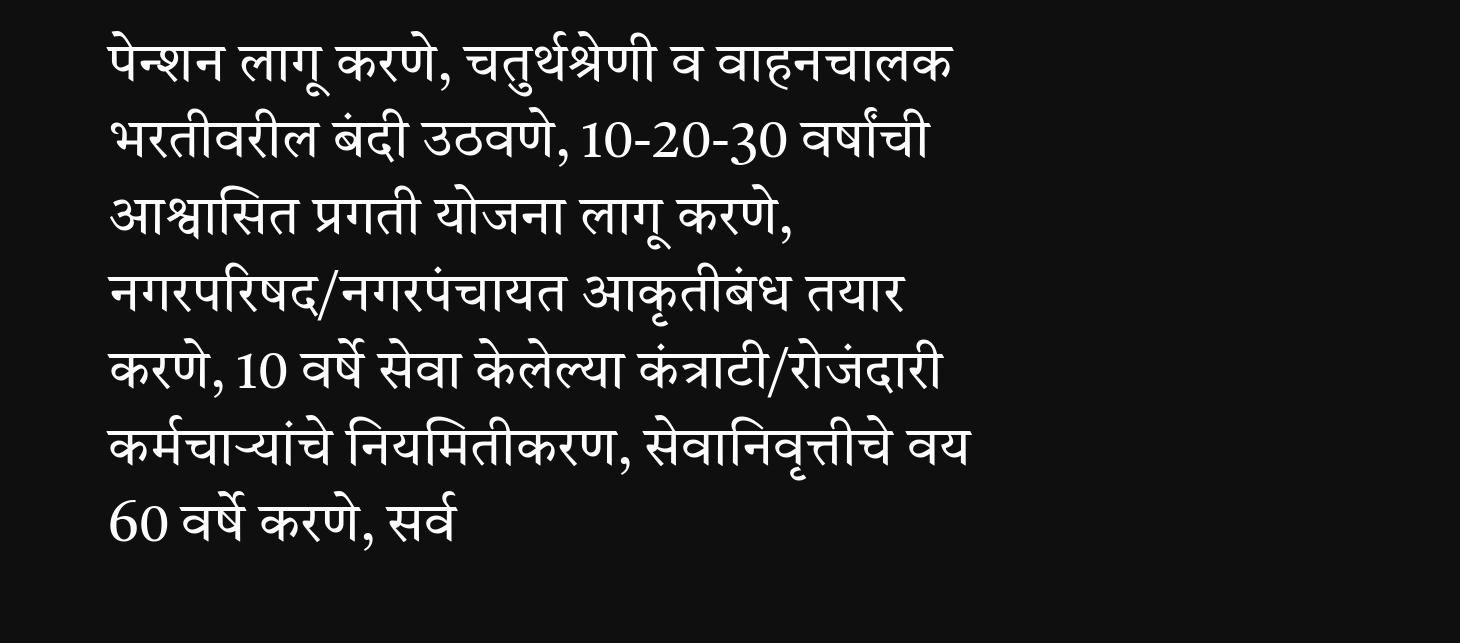पेन्शन लागू करणे, चतुर्थश्रेणी व वाहनचालक भरतीवरील बंदी उठवणे, 10-20-30 वर्षांची आश्वासित प्रगती योजना लागू करणे, नगरपरिषद/नगरपंचायत आकृतीबंध तयार करणे, 10 वर्षे सेवा केलेल्या कंत्राटी/रोजंदारी कर्मचाऱ्यांचे नियमितीकरण, सेवानिवृत्तीचे वय 60 वर्षे करणे, सर्व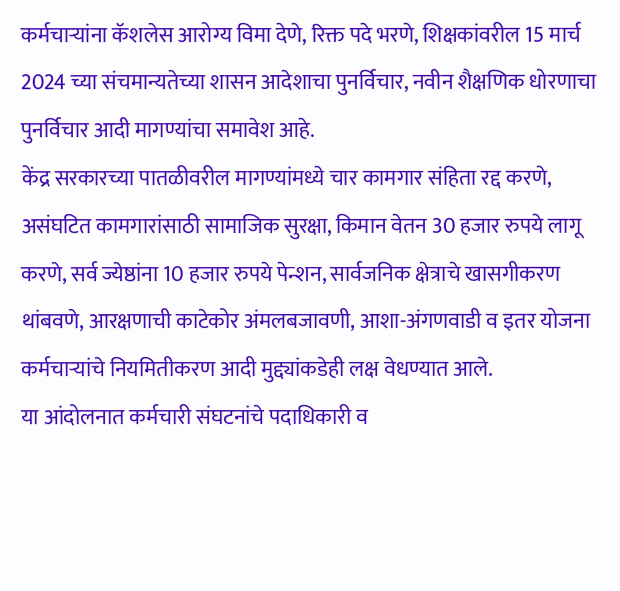कर्मचाऱ्यांना कॅशलेस आरोग्य विमा देणे, रिक्त पदे भरणे, शिक्षकांवरील 15 मार्च 2024 च्या संचमान्यतेच्या शासन आदेशाचा पुनर्विचार, नवीन शैक्षणिक धोरणाचा पुनर्विचार आदी मागण्यांचा समावेश आहे.
केंद्र सरकारच्या पातळीवरील मागण्यांमध्ये चार कामगार संहिता रद्द करणे, असंघटित कामगारांसाठी सामाजिक सुरक्षा, किमान वेतन 30 हजार रुपये लागू करणे, सर्व ज्येष्ठांना 10 हजार रुपये पेन्शन, सार्वजनिक क्षेत्राचे खासगीकरण थांबवणे, आरक्षणाची काटेकोर अंमलबजावणी, आशा-अंगणवाडी व इतर योजना कर्मचाऱ्यांचे नियमितीकरण आदी मुद्द्यांकडेही लक्ष वेधण्यात आले.
या आंदोलनात कर्मचारी संघटनांचे पदाधिकारी व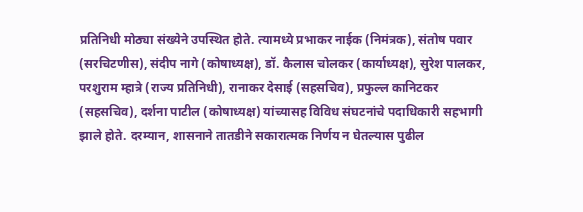प्रतिनिधी मोठ्या संख्येने उपस्थित होते. त्यामध्ये प्रभाकर नाईक (निमंत्रक), संतोष पवार (सरचिटणीस), संदीप नागे (कोषाध्यक्ष), डॉ. कैलास चोलकर (कार्याध्यक्ष), सुरेश पालकर, परशुराम म्हात्रे (राज्य प्रतिनिधी), रानाकर देसाई (सहसचिव), प्रफुल्ल कानिटकर (सहसचिव), दर्शना पाटील (कोषाध्यक्ष) यांच्यासह विविध संघटनांचे पदाधिकारी सहभागी झाले होते. दरम्यान, शासनाने तातडीने सकारात्मक निर्णय न घेतल्यास पुढील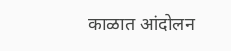काळात आंदोलन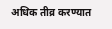अधिक तीव्र करण्यात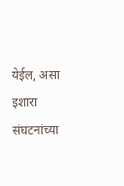येईल, असा इशारा संघटनांच्या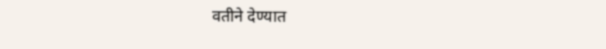वतीने देण्यात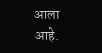आला आहे.